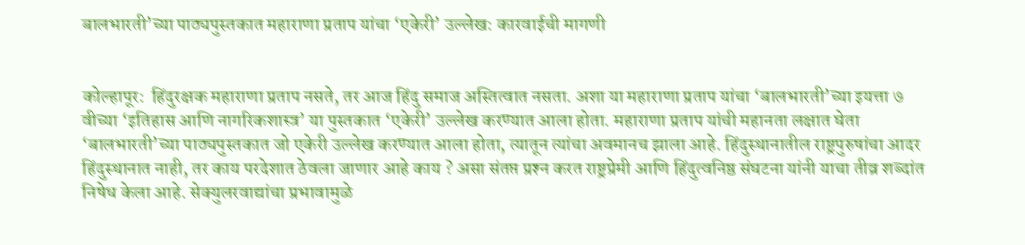बालभारती’च्या पाठ्यपुस्तकात महाराणा प्रताप यांचा ‘एकेरी’ उल्लेख: कारवाईची मागणी


कोल्हापूर:  हिंदुरक्षक महाराणा प्रताप नसते, तर आज हिंदु समाज अस्तित्वात नसता. अशा या महाराणा प्रताप यांचा ‘बालभारती’च्या इयत्ता ७ वीच्या ‘इतिहास आणि नागरिकशास्त्र’ या पुस्तकात ‘एकेरी’ उल्लेख करण्यात आला होता. महाराणा प्रताप यांची महानता लक्षात घेता ‘बालभारती’च्या पाठ्यपुस्तकात जो एकेरी उल्लेख करण्यात आला होता, त्यातून त्यांचा अवमानच झाला आहे. हिंदुस्थानातील राष्ट्रपुरुषांचा आदर हिंदुस्थानात नाही, तर काय परदेशात ठेवला जाणार आहे काय ? असा संतप्त प्रश्‍न करत राष्ट्रप्रेमी आणि हिंदुत्वनिष्ठ संघटना यांनी याचा तीव्र शब्दांत निषेध केला आहे. सेक्युलरवाद्यांचा प्रभावामुळे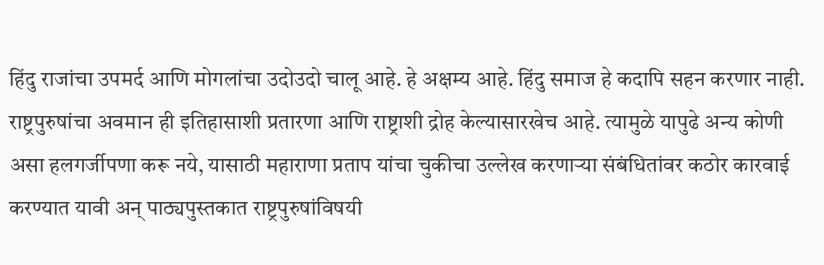हिंदु राजांचा उपमर्द आणि मोगलांचा उदोउदो चालू आहे. हे अक्षम्य आहे. हिंदु समाज हे कदापि सहन करणार नाही. राष्ट्रपुरुषांचा अवमान ही इतिहासाशी प्रतारणा आणि राष्ट्राशी द्रोह केल्यासारखेच आहे. त्यामुळे यापुढे अन्य कोणी असा हलगर्जीपणा करू नये, यासाठी महाराणा प्रताप यांचा चुकीचा उल्लेख करणार्‍या संबंधितांवर कठोर कारवाई करण्यात यावी अन् पाठ्यपुस्तकात राष्ट्रपुरुषांविषयी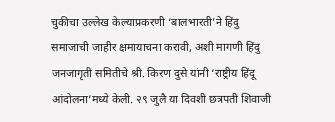चुकीचा उल्लेख केल्याप्रकरणी ‘बालभारती’ने हिंदु समाजाची जाहीर क्षमायाचना करावी, अशी मागणी हिंदु जनजागृती समितीचे श्री. किरण दुसे यांनी ‘राष्ट्रीय हिंदू आंदोलना’मध्ये केली. २९ जुलै या दिवशी छत्रपती शिवाजी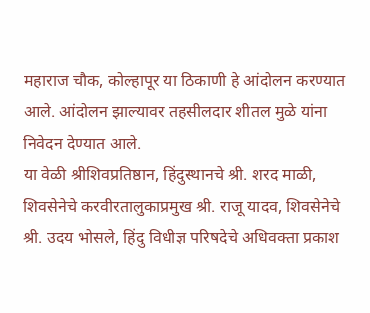महाराज चौक, कोल्हापूर या ठिकाणी हे आंदोलन करण्यात आले. आंदोलन झाल्यावर तहसीलदार शीतल मुळे यांना निवेदन देण्यात आले.
या वेळी श्रीशिवप्रतिष्ठान, हिंदुस्थानचे श्री. शरद माळी, शिवसेनेचे करवीरतालुकाप्रमुख श्री. राजू यादव, शिवसेनेचे श्री. उदय भोसले, हिंदु विधीज्ञ परिषदेचे अधिवक्ता प्रकाश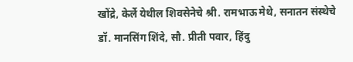खोंद्रे, केर्ले येथील शिवसेनेचे श्री. रामभाऊ मेथे, सनातन संस्थेचे डॉ. मानसिंग शिंदे, सौ. प्रीती पवार, हिंदु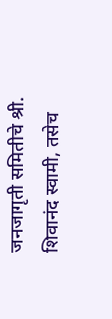जनजागृती समितीचे श्री. शिवानंद स्वामी, तसेच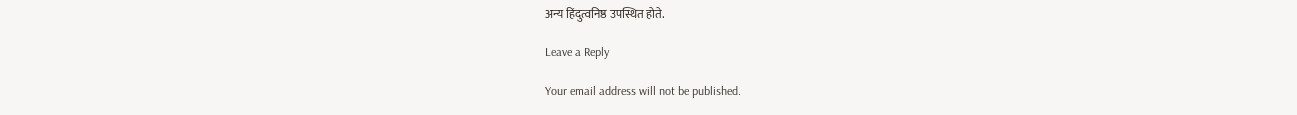अन्य हिंदुत्वनिष्ठ उपस्थित होते.

Leave a Reply

Your email address will not be published.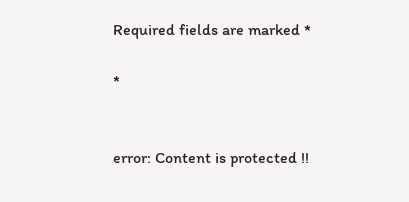Required fields are marked *

*


error: Content is protected !!